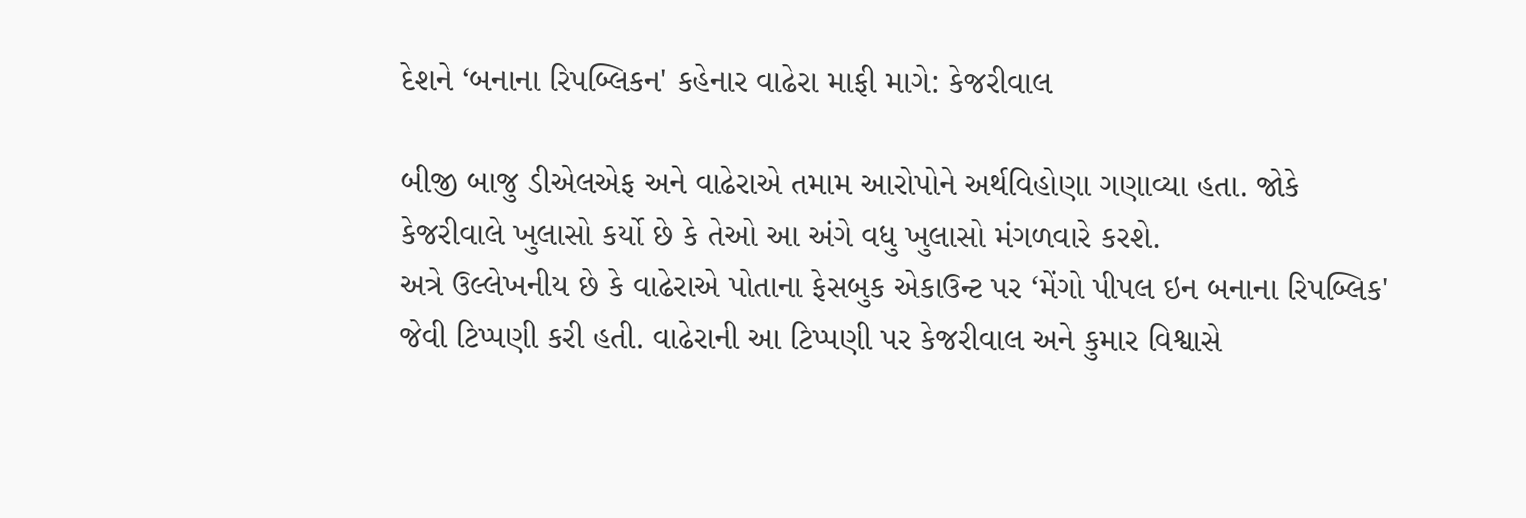દેશને ‘બનાના રિપબ્લિકન' કહેનાર વાઢેરા માફી માગે: કેજરીવાલ

બીજી બાજુ ડીએલએફ અને વાઢેરાએ તમામ આરોપોને અર્થવિહોણા ગણાવ્યા હતા. જોકે કેજરીવાલે ખુલાસો કર્યો છે કે તેઓ આ અંગે વધુ ખુલાસો મંગળવારે કરશે.
અત્રે ઉલ્લેખનીય છે કે વાઢેરાએ પોતાના ફેસબુક એકાઉન્ટ પર ‘મેંગો પીપલ ઇન બનાના રિપબ્લિક' જેવી ટિપ્પણી કરી હતી. વાઢેરાની આ ટિપ્પણી પર કેજરીવાલ અને કુમાર વિશ્વાસે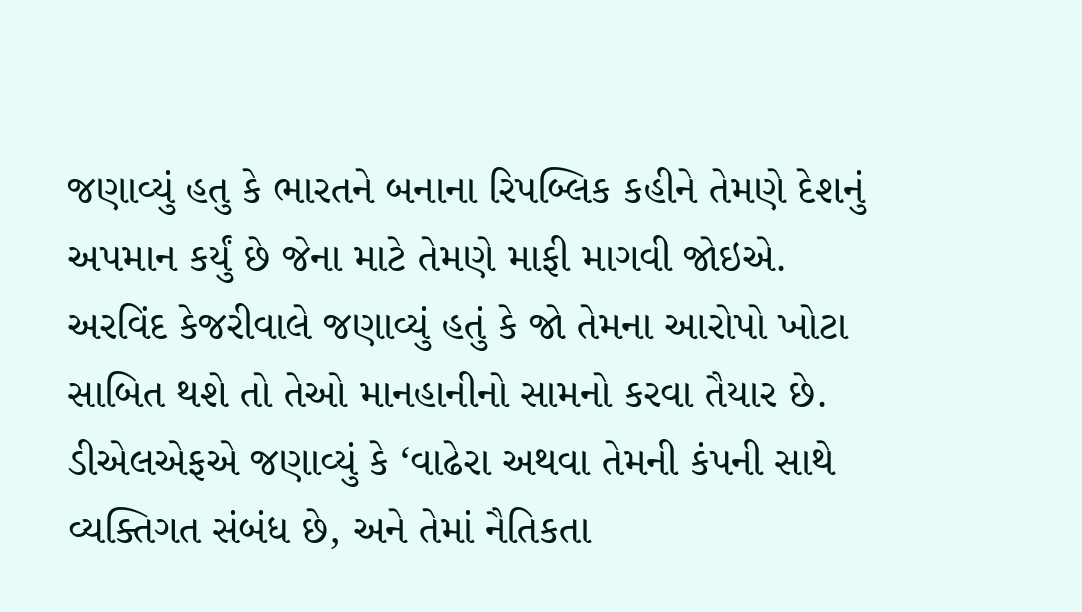જણાવ્યું હતુ કે ભારતને બનાના રિપબ્લિક કહીને તેમણે દેશનું અપમાન કર્યું છે જેના માટે તેમણે માફી માગવી જોઇએ.
અરવિંદ કેજરીવાલે જણાવ્યું હતું કે જો તેમના આરોપો ખોટા સાબિત થશે તો તેઓ માનહાનીનો સામનો કરવા તૈયાર છે. ડીએલએફએ જણાવ્યું કે ‘વાઢેરા અથવા તેમની કંપની સાથે વ્યક્તિગત સંબંધ છે, અને તેમાં નૈતિકતા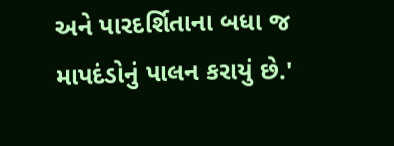અને પારદર્શિતાના બધા જ માપદંડોનું પાલન કરાયું છે.'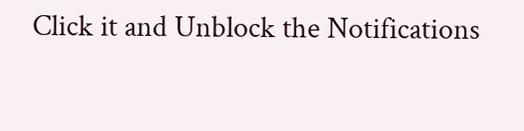Click it and Unblock the Notifications